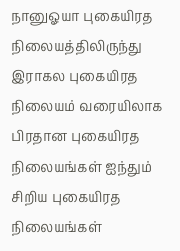நானுஓயா புகையிரத நிலையத்திலிருந்து இராகல புகையிரத நிலையம் வரையிலாக பிரதான புகையிரத நிலையங்கள் ஐந்தும் சிறிய புகையிரத நிலையங்கள்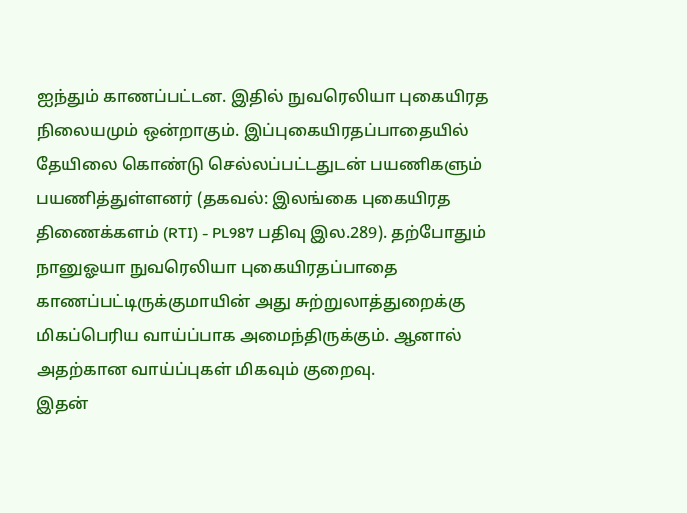ஐந்தும் காணப்பட்டன. இதில் நுவரெலியா புகையிரத நிலையமும் ஒன்றாகும். இப்புகையிரதப்பாதையில் தேயிலை கொண்டு செல்லப்பட்டதுடன் பயணிகளும் பயணித்துள்ளனர் (தகவல்: இலங்கை புகையிரத திணைக்களம் (RTI) - PL987 பதிவு இல.289). தற்போதும் நானுஓயா நுவரெலியா புகையிரதப்பாதை காணப்பட்டிருக்குமாயின் அது சுற்றுலாத்துறைக்கு மிகப்பெரிய வாய்ப்பாக அமைந்திருக்கும். ஆனால் அதற்கான வாய்ப்புகள் மிகவும் குறைவு.
இதன்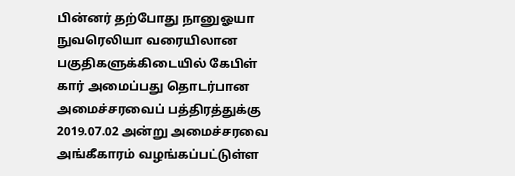பின்னர் தற்போது நானுஓயா நுவரெலியா வரையிலான பகுதிகளுக்கிடையில் கேபிள் கார் அமைப்பது தொடர்பான அமைச்சரவைப் பத்திரத்துக்கு 2019.07.02 அன்று அமைச்சரவை அங்கீகாரம் வழங்கப்பட்டுள்ள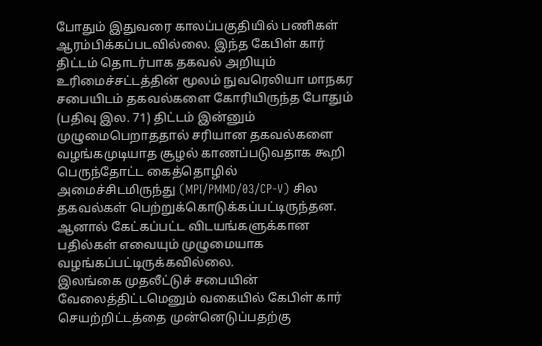போதும் இதுவரை காலப்பகுதியில் பணிகள் ஆரம்பிக்கப்படவில்லை. இந்த கேபிள் கார் திட்டம் தொடர்பாக தகவல் அறியும் உரிமைச்சட்டத்தின் மூலம் நுவரெலியா மாநகர சபையிடம் தகவல்களை கோரியிருந்த போதும் (பதிவு இல. 71) திட்டம் இன்னும் முழுமைபெறாததால் சரியான தகவல்களை வழங்கமுடியாத சூழல் காணப்படுவதாக கூறி பெருந்தோட்ட கைத்தொழில் அமைச்சிடமிருந்து (MPI/PMMD/03/CP-V) சில தகவல்கள் பெற்றுக்கொடுக்கப்பட்டிருந்தன. ஆனால் கேட்கப்பட்ட விடயங்களுக்கான பதில்கள் எவையும் முழுமையாக வழங்கப்பட்டிருக்கவில்லை.
இலங்கை முதலீட்டுச் சபையின் வேலைத்திட்டமெனும் வகையில் கேபிள் கார் செயற்றிட்டத்தை முன்னெடுப்பதற்கு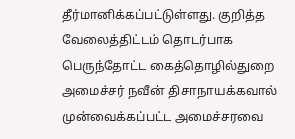தீர்மானிக்கப்பட்டுள்ளது. குறித்த வேலைத்திட்டம் தொடர்பாக பெருந்தோட்ட கைத்தொழில்துறை அமைச்சர் நவீன் திசாநாயக்கவால் முன்வைக்கப்பட்ட அமைச்சரவை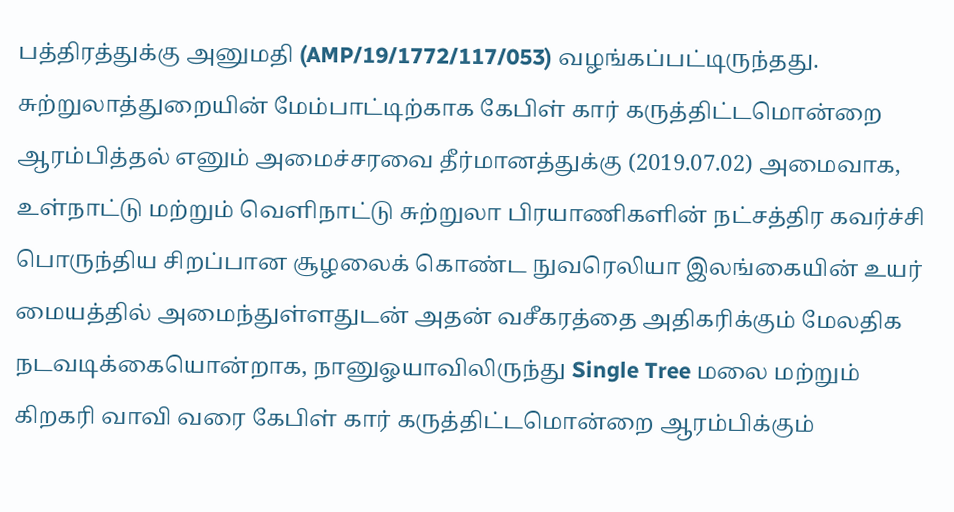பத்திரத்துக்கு அனுமதி (AMP/19/1772/117/053) வழங்கப்பட்டிருந்தது.
சுற்றுலாத்துறையின் மேம்பாட்டிற்காக கேபிள் கார் கருத்திட்டமொன்றை ஆரம்பித்தல் எனும் அமைச்சரவை தீர்மானத்துக்கு (2019.07.02) அமைவாக, உள்நாட்டு மற்றும் வெளிநாட்டு சுற்றுலா பிரயாணிகளின் நட்சத்திர கவர்ச்சி பொருந்திய சிறப்பான சூழலைக் கொண்ட நுவரெலியா இலங்கையின் உயர் மையத்தில் அமைந்துள்ளதுடன் அதன் வசீகரத்தை அதிகரிக்கும் மேலதிக நடவடிக்கையொன்றாக, நானுஓயாவிலிருந்து Single Tree மலை மற்றும் கிறகரி வாவி வரை கேபிள் கார் கருத்திட்டமொன்றை ஆரம்பிக்கும்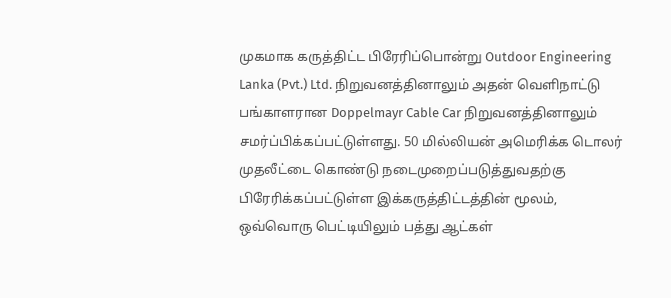முகமாக கருத்திட்ட பிரேரிப்பொன்று Outdoor Engineering Lanka (Pvt.) Ltd. நிறுவனத்தினாலும் அதன் வெளிநாட்டு பங்காளரான Doppelmayr Cable Car நிறுவனத்தினாலும் சமர்ப்பிக்கப்பட்டுள்ளது. 50 மில்லியன் அமெரிக்க டொலர் முதலீட்டை கொண்டு நடைமுறைப்படுத்துவதற்கு பிரேரிக்கப்பட்டுள்ள இக்கருத்திட்டத்தின் மூலம், ஒவ்வொரு பெட்டியிலும் பத்து ஆட்கள்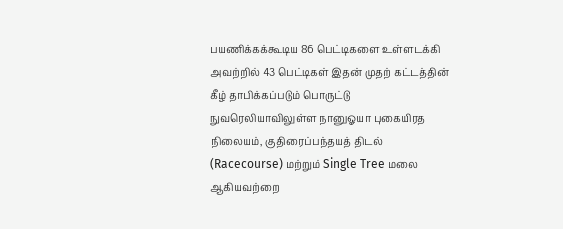பயணிக்கக்கூடிய 86 பெட்டிகளை உள்ளடக்கி அவற்றில் 43 பெட்டிகள் இதன் முதற் கட்டத்தின் கீழ் தாபிக்கப்படும் பொருட்டு நுவரெலியாவிலுள்ள நானுஓயா புகையிரத நிலையம், குதிரைப்பந்தயத் திடல் (Racecourse) மற்றும் Single Tree மலை ஆகியவற்றை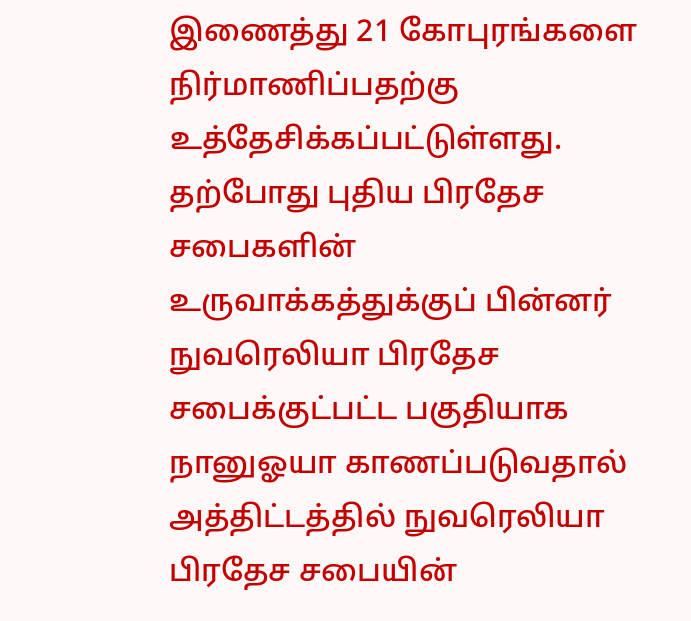இணைத்து 21 கோபுரங்களை நிர்மாணிப்பதற்கு உத்தேசிக்கப்பட்டுள்ளது.
தற்போது புதிய பிரதேச சபைகளின் உருவாக்கத்துக்குப் பின்னர் நுவரெலியா பிரதேச சபைக்குட்பட்ட பகுதியாக நானுஓயா காணப்படுவதால் அத்திட்டத்தில் நுவரெலியா பிரதேச சபையின்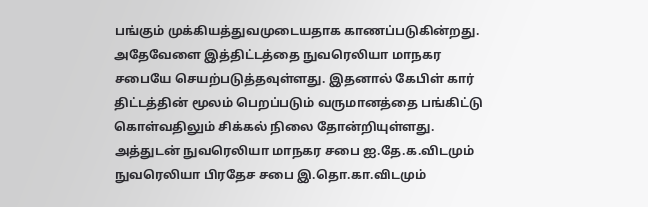பங்கும் முக்கியத்துவமுடையதாக காணப்படுகின்றது. அதேவேளை இத்திட்டத்தை நுவரெலியா மாநகர சபையே செயற்படுத்தவுள்ளது. இதனால் கேபிள் கார் திட்டத்தின் மூலம் பெறப்படும் வருமானத்தை பங்கிட்டு கொள்வதிலும் சிக்கல் நிலை தோன்றியுள்ளது. அத்துடன் நுவரெலியா மாநகர சபை ஐ.தே.க.விடமும் நுவரெலியா பிரதேச சபை இ.தொ.கா.விடமும்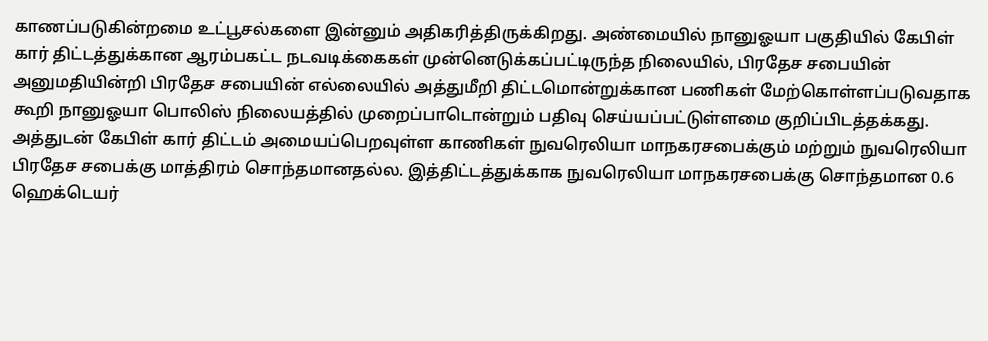காணப்படுகின்றமை உட்பூசல்களை இன்னும் அதிகரித்திருக்கிறது. அண்மையில் நானுஓயா பகுதியில் கேபிள் கார் திட்டத்துக்கான ஆரம்பகட்ட நடவடிக்கைகள் முன்னெடுக்கப்பட்டிருந்த நிலையில், பிரதேச சபையின் அனுமதியின்றி பிரதேச சபையின் எல்லையில் அத்துமீறி திட்டமொன்றுக்கான பணிகள் மேற்கொள்ளப்படுவதாக கூறி நானுஓயா பொலிஸ் நிலையத்தில் முறைப்பாடொன்றும் பதிவு செய்யப்பட்டுள்ளமை குறிப்பிடத்தக்கது.
அத்துடன் கேபிள் கார் திட்டம் அமையப்பெறவுள்ள காணிகள் நுவரெலியா மாநகரசபைக்கும் மற்றும் நுவரெலியா பிரதேச சபைக்கு மாத்திரம் சொந்தமானதல்ல. இத்திட்டத்துக்காக நுவரெலியா மாநகரசபைக்கு சொந்தமான 0.6 ஹெக்டெயர்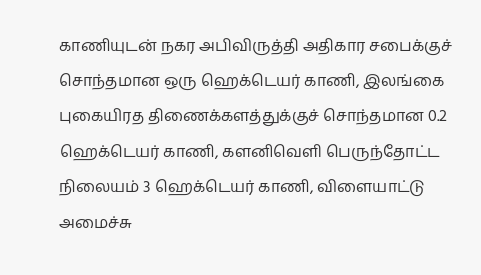காணியுடன் நகர அபிவிருத்தி அதிகார சபைக்குச் சொந்தமான ஒரு ஹெக்டெயர் காணி, இலங்கை புகையிரத திணைக்களத்துக்குச் சொந்தமான 0.2 ஹெக்டெயர் காணி, களனிவெளி பெருந்தோட்ட நிலையம் 3 ஹெக்டெயர் காணி, விளையாட்டு அமைச்சு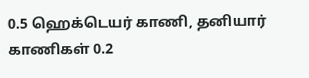0.5 ஹெக்டெயர் காணி, தனியார் காணிகள் 0.2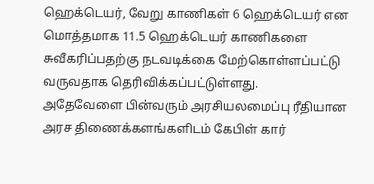ஹெக்டெயர், வேறு காணிகள் 6 ஹெக்டெயர் என மொத்தமாக 11.5 ஹெக்டெயர் காணிகளை சுவீகரிப்பதற்கு நடவடிக்கை மேற்கொள்ளப்பட்டு வருவதாக தெரிவிக்கப்பட்டுள்ளது.
அதேவேளை பின்வரும் அரசியலமைப்பு ரீதியான அரச திணைக்களங்களிடம் கேபிள் கார்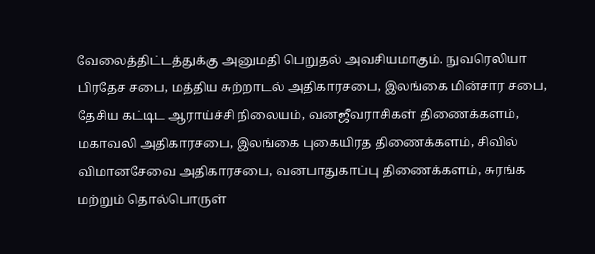வேலைத்திட்டத்துக்கு அனுமதி பெறுதல் அவசியமாகும். நுவரெலியா பிரதேச சபை, மத்திய சுற்றாடல் அதிகாரசபை, இலங்கை மின்சார சபை, தேசிய கட்டிட ஆராய்ச்சி நிலையம், வனஜீவராசிகள் திணைக்களம், மகாவலி அதிகாரசபை, இலங்கை புகையிரத திணைக்களம், சிவில் விமானசேவை அதிகாரசபை, வனபாதுகாப்பு திணைக்களம், சுரங்க மற்றும் தொல்பொருள்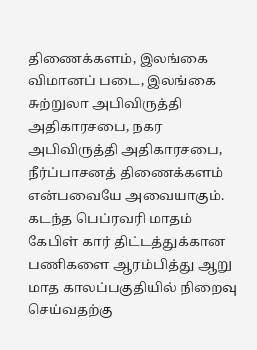திணைக்களம், இலங்கை விமானப் படை, இலங்கை சுற்றுலா அபிவிருத்தி அதிகாரசபை, நகர அபிவிருத்தி அதிகாரசபை, நீர்ப்பாசனத் திணைக்களம் என்பவையே அவையாகும்.
கடந்த பெப்ரவரி மாதம் கேபிள் கார் திட்டத்துக்கான பணிகளை ஆரம்பித்து ஆறு மாத காலப்பகுதியில் நிறைவு செய்வதற்கு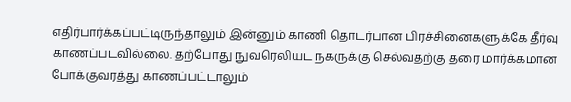எதிர்பார்க்கப்பட்டிருந்தாலும் இன்னும் காணி தொடர்பான பிரச்சினைகளுக்கே தீர்வு காணப்படவில்லை. தற்போது நுவரெலியட நகருக்கு செல்வதற்கு தரை மார்க்கமான போக்குவரத்து காணப்பட்டாலும்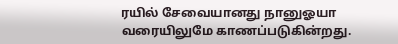ரயில் சேவையானது நானுஓயா வரையிலுமே காணப்படுகின்றது.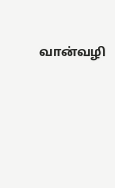வான்வழி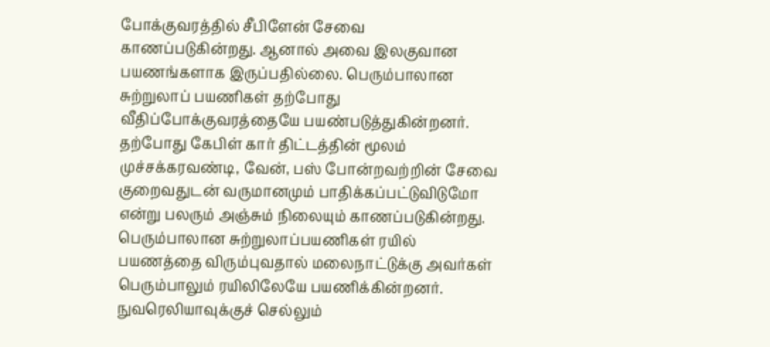போக்குவரத்தில் சீபிளேன் சேவை காணப்படுகின்றது. ஆனால் அவை இலகுவான பயணங்களாக இருப்பதில்லை. பெரும்பாலான சுற்றுலாப் பயணிகள் தற்போது வீதிப்போக்குவரத்தையே பயண்படுத்துகின்றனர். தற்போது கேபிள் கார் திட்டத்தின் மூலம் முச்சக்கரவண்டி, வேன், பஸ் போன்றவற்றின் சேவை குறைவதுடன் வருமானமும் பாதிக்கப்பட்டுவிடுமோ என்று பலரும் அஞ்சும் நிலையும் காணப்படுகின்றது.
பெரும்பாலான சுற்றுலாப்பயணிகள் ரயில் பயணத்தை விரும்புவதால் மலைநாட்டுக்கு அவர்கள் பெரும்பாலும் ரயிலிலேயே பயணிக்கின்றனர். நுவரெலியாவுக்குச் செல்லும்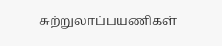சுற்றுலாப்பயணிகள்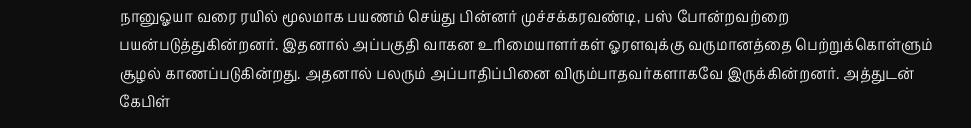நானுஓயா வரை ரயில் மூலமாக பயணம் செய்து பின்னர் முச்சக்கரவண்டி, பஸ் போன்றவற்றை பயன்படுத்துகின்றனர். இதனால் அப்பகுதி வாகன உரிமையாளர்கள் ஓரளவுக்கு வருமானத்தை பெற்றுக்கொள்ளும் சூழல் காணப்படுகின்றது. அதனால் பலரும் அப்பாதிப்பினை விரும்பாதவர்களாகவே இருக்கின்றனர். அத்துடன் கேபிள்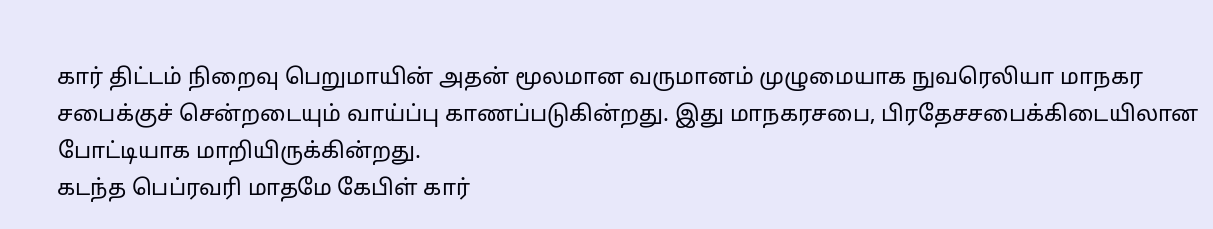கார் திட்டம் நிறைவு பெறுமாயின் அதன் மூலமான வருமானம் முழுமையாக நுவரெலியா மாநகர சபைக்குச் சென்றடையும் வாய்ப்பு காணப்படுகின்றது. இது மாநகரசபை, பிரதேசசபைக்கிடையிலான போட்டியாக மாறியிருக்கின்றது.
கடந்த பெப்ரவரி மாதமே கேபிள் கார்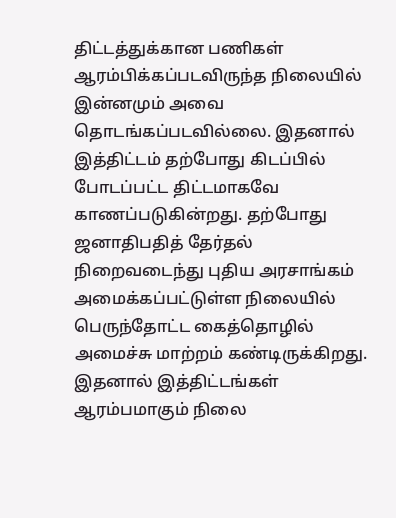திட்டத்துக்கான பணிகள் ஆரம்பிக்கப்படவிருந்த நிலையில் இன்னமும் அவை தொடங்கப்படவில்லை. இதனால் இத்திட்டம் தற்போது கிடப்பில் போடப்பட்ட திட்டமாகவே காணப்படுகின்றது. தற்போது ஜனாதிபதித் தேர்தல் நிறைவடைந்து புதிய அரசாங்கம் அமைக்கப்பட்டுள்ள நிலையில் பெருந்தோட்ட கைத்தொழில் அமைச்சு மாற்றம் கண்டிருக்கிறது. இதனால் இத்திட்டங்கள் ஆரம்பமாகும் நிலை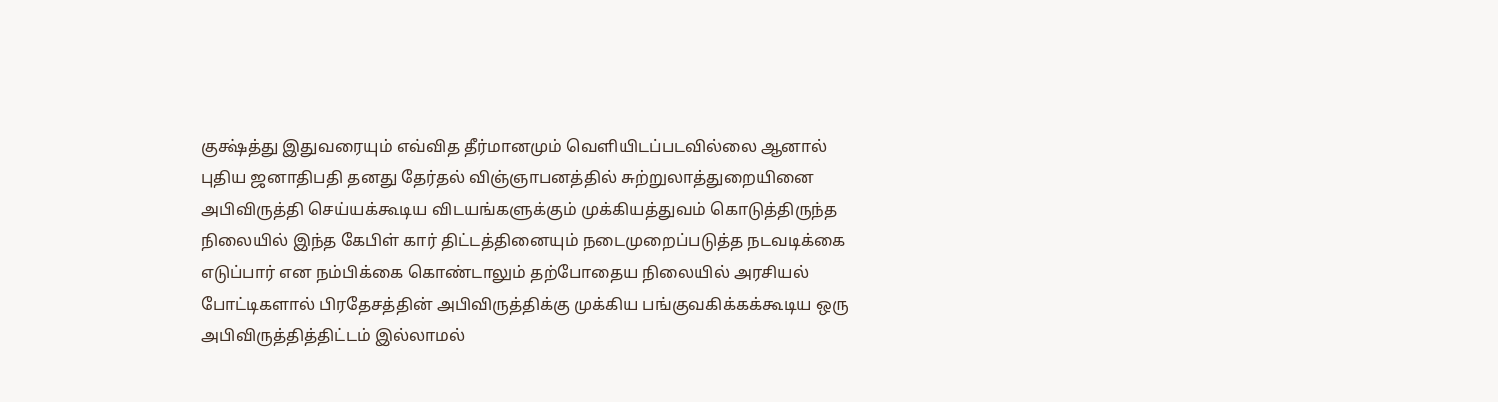குக்ஷ்த்து இதுவரையும் எவ்வித தீர்மானமும் வெளியிடப்படவில்லை ஆனால் புதிய ஜனாதிபதி தனது தேர்தல் விஞ்ஞாபனத்தில் சுற்றுலாத்துறையினை அபிவிருத்தி செய்யக்கூடிய விடயங்களுக்கும் முக்கியத்துவம் கொடுத்திருந்த நிலையில் இந்த கேபிள் கார் திட்டத்தினையும் நடைமுறைப்படுத்த நடவடிக்கை எடுப்பார் என நம்பிக்கை கொண்டாலும் தற்போதைய நிலையில் அரசியல் போட்டிகளால் பிரதேசத்தின் அபிவிருத்திக்கு முக்கிய பங்குவகிக்கக்கூடிய ஒரு அபிவிருத்தித்திட்டம் இல்லாமல்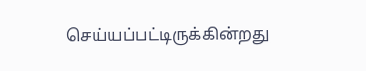செய்யப்பட்டிருக்கின்றது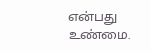என்பது உண்மை.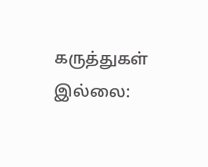கருத்துகள் இல்லை: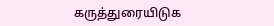கருத்துரையிடுக